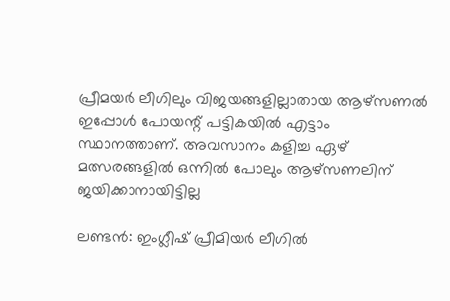പ്രീമയര്‍ ലീഗിലും വിജയങ്ങളില്ലാതായ ആഴ്സണല്‍ ഇപ്പോള്‍ പോയന്റ് പട്ടികയില്‍ എട്ടാം സ്ഥാനത്താണ്. അവസാനം കളിച്ച ഏഴ് മത്സരങ്ങളില്‍ ഒന്നില്‍ പോലും ആഴ്സണലിന് ജയിക്കാനായിട്ടില്ല

ലണ്ടന്‍: ഇംഗ്ലീഷ് പ്രീമിയര്‍ ലീഗില്‍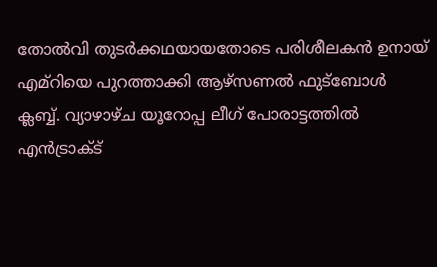തോല്‍വി തുടര്‍ക്കഥയായതോടെ പരിശീലകന്‍ ഉനായ് എമ്‌റിയെ പുറത്താക്കി ആഴ്സണല്‍ ഫുട്ബോള്‍ ക്ലബ്ബ്. വ്യാഴാഴ്ച യൂറോപ്പ ലീഗ് പോരാട്ടത്തില്‍ എന്‍ട്രാക്ട്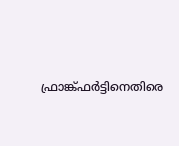ഫ്രാങ്ക്ഫര്‍ട്ടിനെതിരെ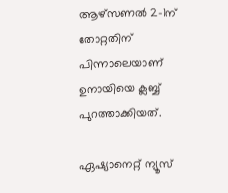ആഴ്സണല്‍ 2-1ന് തോറ്റതിന് പിന്നാലെയാണ് ഉനായിയെ ക്ലബ്ബ് പുറത്താക്കിയത്.

ഏഷ്യാനെറ്റ് ന്യൂസ്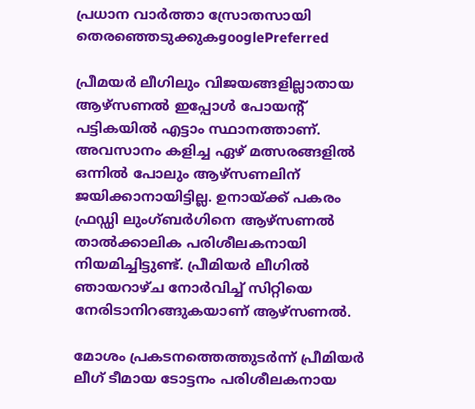പ്രധാന വാർത്താ സ്രോതസായി തെരഞ്ഞെടുക്കുകgooglePreferred

പ്രീമയര്‍ ലീഗിലും വിജയങ്ങളില്ലാതായ ആഴ്സണല്‍ ഇപ്പോള്‍ പോയന്റ് പട്ടികയില്‍ എട്ടാം സ്ഥാനത്താണ്. അവസാനം കളിച്ച ഏഴ് മത്സരങ്ങളില്‍ ഒന്നില്‍ പോലും ആഴ്സണലിന് ജയിക്കാനായിട്ടില്ല. ഉനായ്ക്ക് പകരം ഫ്രഡ്ഡി ലുംഗ്ബര്‍ഗിനെ ആഴ്സണല്‍ താല്‍ക്കാലിക പരിശീലകനായി നിയമിച്ചിട്ടുണ്ട്. പ്രീമിയര്‍ ലീഗില്‍ ഞായറാഴ്ച നോര്‍വിച്ച് സിറ്റിയെ നേരിടാനിറങ്ങുകയാണ് ആഴ്സണല്‍.

മോശം പ്രകടനത്തെത്തുടര്‍ന്ന് പ്രീമിയര്‍ ലീഗ് ടീമായ ടോട്ടനം പരിശീലകനായ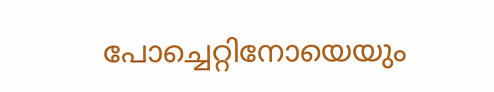പോച്ചെറ്റിനോയെയും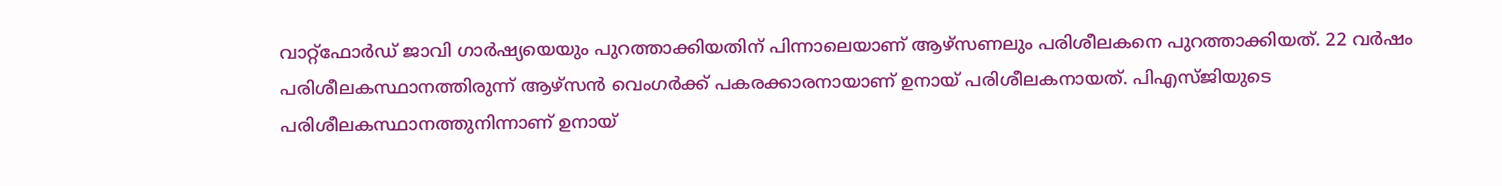വാറ്റ്ഫോര്‍ഡ് ജാവി ഗാര്‍ഷ്യയെയും പുറത്താക്കിയതിന് പിന്നാലെയാണ് ആഴ്സണലും പരിശീലകനെ പുറത്താക്കിയത്. 22 വര്‍ഷം പരിശീലകസ്ഥാനത്തിരുന്ന് ആഴ്സന്‍ വെംഗര്‍ക്ക് പകരക്കാരനായാണ് ഉനായ് പരിശീലകനായത്. പിഎസ്‌ജിയുടെ പരിശീലകസ്ഥാനത്തുനിന്നാണ് ഉനായ്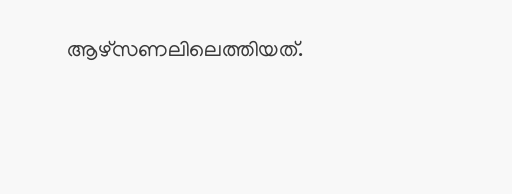ആഴ്സണലിലെത്തിയത്.